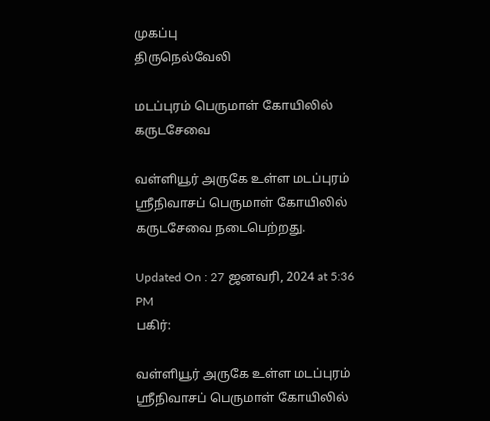முகப்பு
திருநெல்வேலி

மடப்புரம் பெருமாள் கோயிலில் கருடசேவை

வள்ளியூர் அருகே உள்ள மடப்புரம் ஸ்ரீநிவாசப் பெருமாள் கோயிலில் கருடசேவை நடைபெற்றது.

Updated On : 27 ஜனவரி, 2024 at 5:36 PM
பகிர்:

வள்ளியூர் அருகே உள்ள மடப்புரம் ஸ்ரீநிவாசப் பெருமாள் கோயிலில்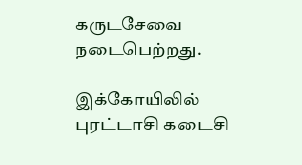கருடசேவை நடைபெற்றது.

இக்கோயிலில் புரட்டாசி கடைசி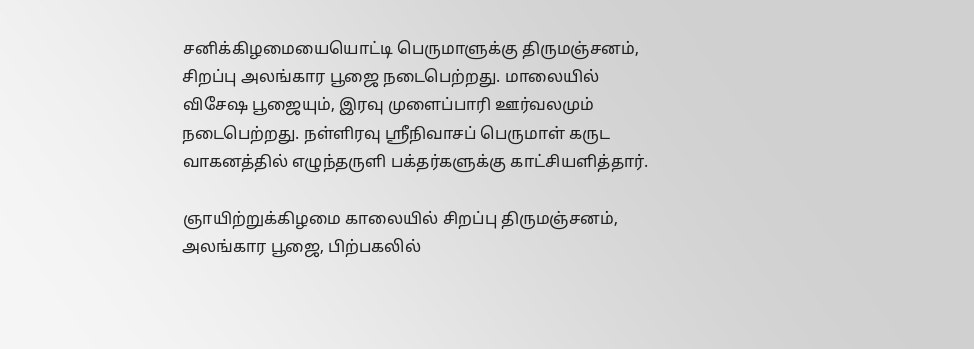சனிக்கிழமையையொட்டி பெருமாளுக்கு திருமஞ்சனம், சிறப்பு அலங்கார பூஜை நடைபெற்றது. மாலையில் விசேஷ பூஜையும், இரவு முளைப்பாரி ஊர்வலமும் நடைபெற்றது. நள்ளிரவு ஸ்ரீநிவாசப் பெருமாள் கருட வாகனத்தில் எழுந்தருளி பக்தர்களுக்கு காட்சியளித்தார்.

ஞாயிற்றுக்கிழமை காலையில் சிறப்பு திருமஞ்சனம், அலங்கார பூஜை, பிற்பகலில்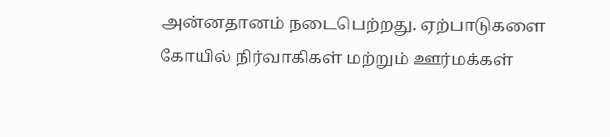அன்னதானம் நடைபெற்றது. ஏற்பாடுகளை கோயில் நிர்வாகிகள் மற்றும் ஊர்மக்கள்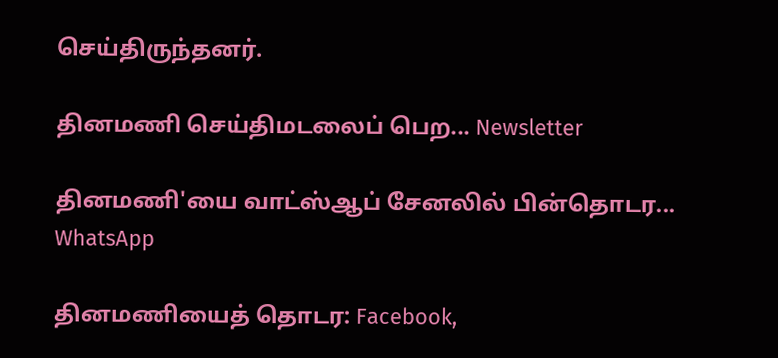செய்திருந்தனர்.

தினமணி செய்திமடலைப் பெற... Newsletter

தினமணி'யை வாட்ஸ்ஆப் சேனலில் பின்தொடர... WhatsApp

தினமணியைத் தொடர: Facebook,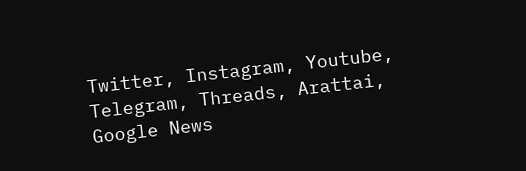Twitter, Instagram, Youtube, Telegram, Threads, Arattai, Google News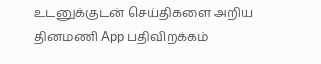உடனுக்குடன் செய்திகளை அறிய தினமணி App பதிவிறக்கம்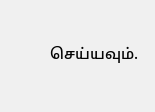செய்யவும்.